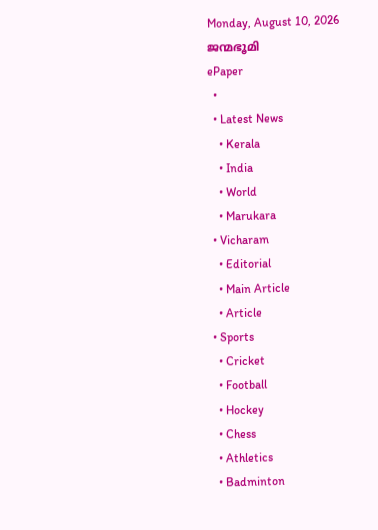Monday, August 10, 2026
ജന്മഭൂമി
ePaper
  •
  • Latest News
    • Kerala
    • India
    • World
    • Marukara
  • Vicharam
    • Editorial
    • Main Article
    • Article
  • Sports
    • Cricket
    • Football
    • Hockey
    • Chess
    • Athletics
    • Badminton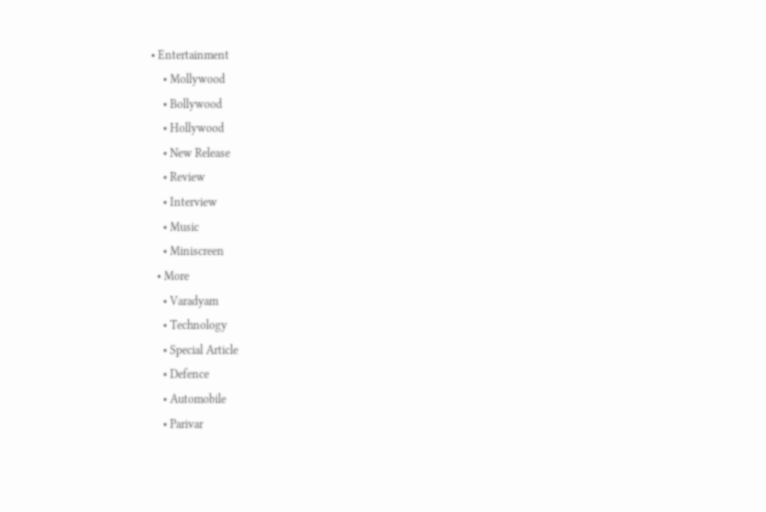• Entertainment
    • Mollywood
    • Bollywood
    • Hollywood
    • New Release
    • Review
    • Interview
    • Music
    • Miniscreen
  • More
    • Varadyam
    • Technology
    • Special Article
    • Defence
    • Automobile
    • Parivar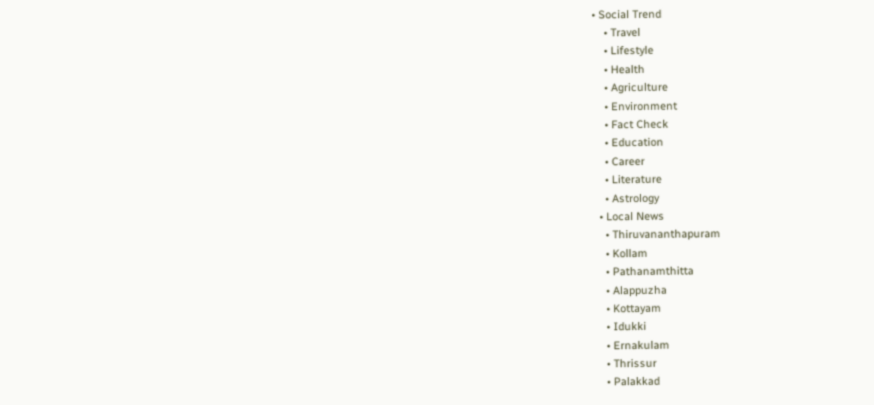• Social Trend
    • Travel
    • Lifestyle
    • Health
    • Agriculture
    • Environment
    • Fact Check
    • Education
    • Career
    • Literature
    • Astrology
  • Local News
    • Thiruvananthapuram
    • Kollam
    • Pathanamthitta
    • Alappuzha
    • Kottayam
    • Idukki
    • Ernakulam
    • Thrissur
    • Palakkad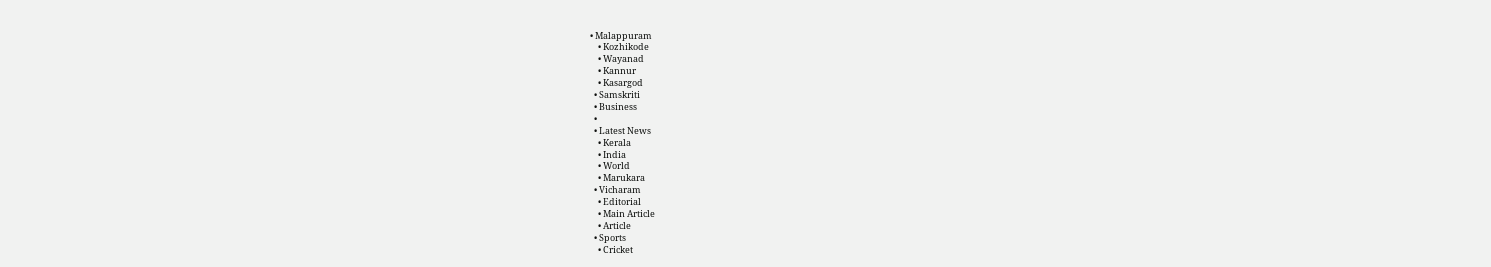• Malappuram
    • Kozhikode
    • Wayanad
    • Kannur
    • Kasargod
  • Samskriti
  • Business
  •
  • Latest News
    • Kerala
    • India
    • World
    • Marukara
  • Vicharam
    • Editorial
    • Main Article
    • Article
  • Sports
    • Cricket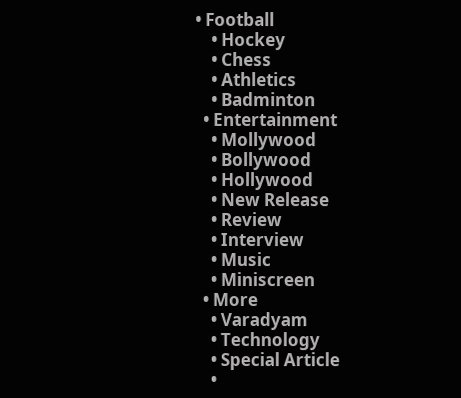• Football
    • Hockey
    • Chess
    • Athletics
    • Badminton
  • Entertainment
    • Mollywood
    • Bollywood
    • Hollywood
    • New Release
    • Review
    • Interview
    • Music
    • Miniscreen
  • More
    • Varadyam
    • Technology
    • Special Article
    •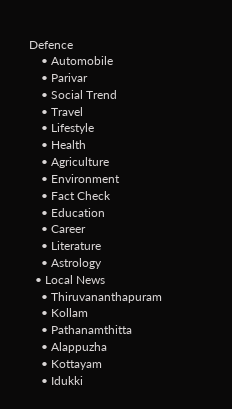Defence
    • Automobile
    • Parivar
    • Social Trend
    • Travel
    • Lifestyle
    • Health
    • Agriculture
    • Environment
    • Fact Check
    • Education
    • Career
    • Literature
    • Astrology
  • Local News
    • Thiruvananthapuram
    • Kollam
    • Pathanamthitta
    • Alappuzha
    • Kottayam
    • Idukki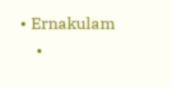• Ernakulam
    •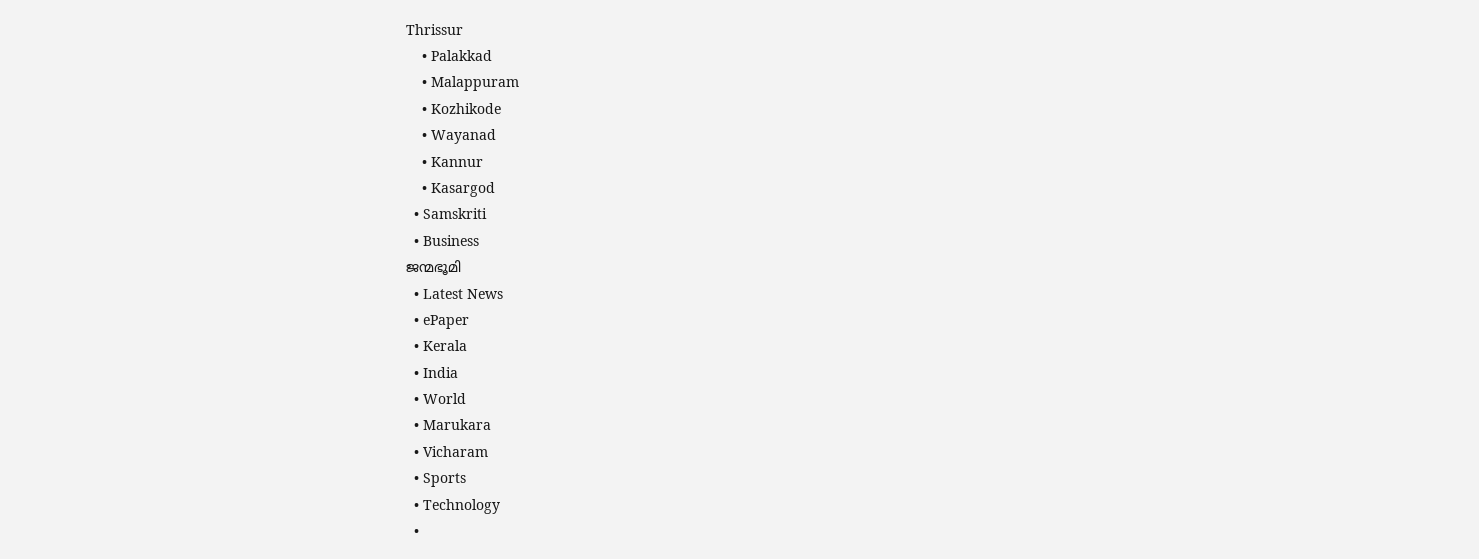Thrissur
    • Palakkad
    • Malappuram
    • Kozhikode
    • Wayanad
    • Kannur
    • Kasargod
  • Samskriti
  • Business
ജന്മഭൂമി
  • Latest News
  • ePaper
  • Kerala
  • India
  • World
  • Marukara
  • Vicharam
  • Sports
  • Technology
  •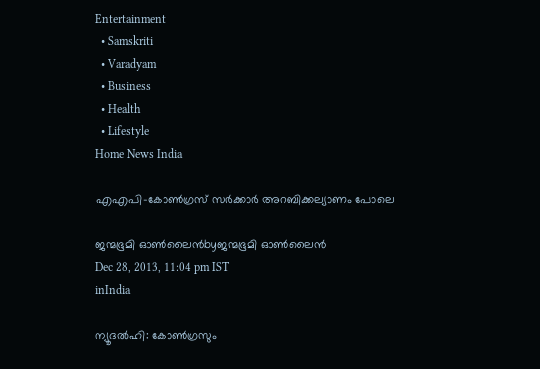Entertainment
  • Samskriti
  • Varadyam
  • Business
  • Health
  • Lifestyle
Home News India

എഎപി-കോണ്‍ഗ്രസ് സര്‍ക്കാര്‍ അറബിക്കല്യാണം പോലെ

ജന്മഭൂമി ഓണ്‍ലൈന്‍byജന്മഭൂമി ഓണ്‍ലൈന്‍
Dec 28, 2013, 11:04 pm IST
inIndia

ന്യൂദല്‍ഹി: കോണ്‍ഗ്രസും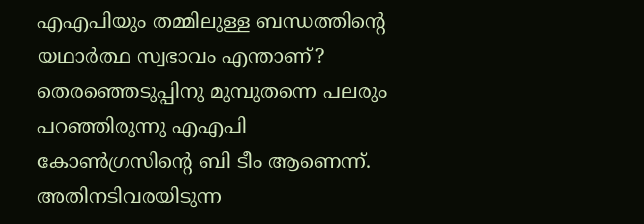എഎപിയും തമ്മിലുള്ള ബന്ധത്തിന്റെ യഥാര്‍ത്ഥ സ്വഭാവം എന്താണ്? തെരഞ്ഞെടുപ്പിനു മുമ്പുതന്നെ പലരും പറഞ്ഞിരുന്നു എഎപി കോണ്‍ഗ്രസിന്റെ ബി ടീം ആണെന്ന്. അതിനടിവരയിടുന്ന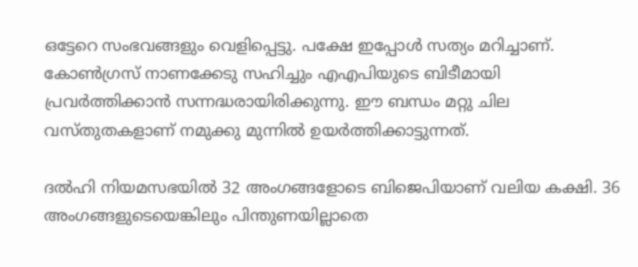ഒട്ടേറെ സംഭവങ്ങളും വെളിപ്പെട്ടു. പക്ഷേ ഇപ്പോള്‍ സത്യം മറിച്ചാണ്. കോണ്‍ഗ്രസ് നാണക്കേടു സഹിച്ചും എഎപിയുടെ ബിടീമായി പ്രവര്‍ത്തിക്കാന്‍ സന്നദ്ധരായിരിക്കുന്നു. ഈ ബന്ധം മറ്റു ചില വസ്തുതകളാണ് നമുക്കു മുന്നില്‍ ഉയര്‍ത്തിക്കാട്ടുന്നത്.

ദല്‍ഹി നിയമസഭയില്‍ 32 അംഗങ്ങളോടെ ബിജെപിയാണ് വലിയ കക്ഷി. 36 അംഗങ്ങളുടെയെങ്കിലും പിന്തുണയില്ലാതെ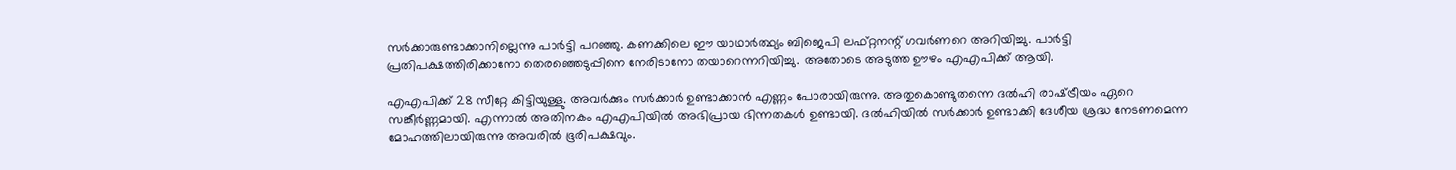സര്‍ക്കാരുണ്ടാക്കാനില്ലെന്നു പാര്‍ട്ടി പറഞ്ഞു. കണക്കിലെ ഈ യാഥാര്‍ത്ഥ്യം ബിജെപി ലഫ്റ്റനന്റ് ഗവര്‍ണറെ അറിയിച്ചു. പാര്‍ട്ടി പ്രതിപക്ഷത്തിരിക്കാനോ തെരഞ്ഞെടുപ്പിനെ നേരിടാനോ തയാറെന്നറിയിച്ചു. അതോടെ അടുത്ത ഊഴം എഎപിക്ക് ആയി.

എഎപിക്ക് 28 സീറ്റേ കിട്ടിയുള്ളു. അവര്‍ക്കും സര്‍ക്കാര്‍ ഉണ്ടാക്കാന്‍ എണ്ണം പോരായിരുന്നു. അതുകൊണ്ടുതന്നെ ദല്‍ഹി രാഷ്‌ട്രീയം ഏറെ സങ്കീര്‍ണ്ണമായി. എന്നാല്‍ അതിനകം എഎപിയില്‍ അഭിപ്രായ ഭിന്നതകള്‍ ഉണ്ടായി. ദല്‍ഹിയില്‍ സര്‍ക്കാര്‍ ഉണ്ടാക്കി ദേശീയ ശ്രദ്ധ നേടണമെന്ന മോഹത്തിലായിരുന്നു അവരില്‍ ഭൂരിപക്ഷവും.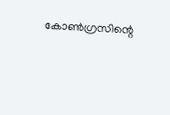കോണ്‍ഗ്രസിന്റെ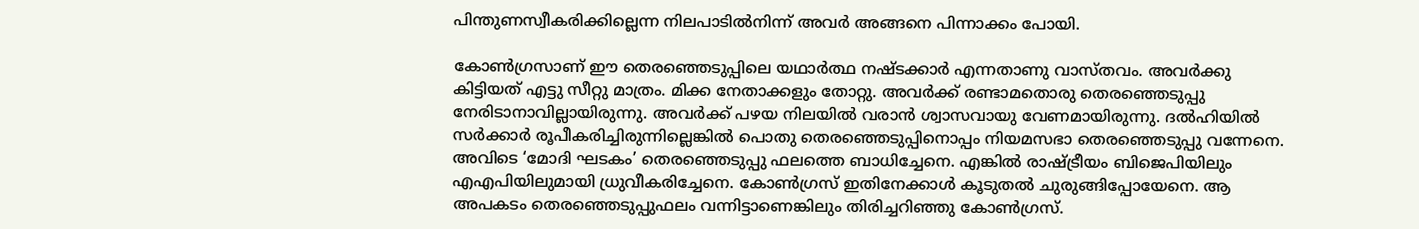പിന്തുണസ്വീകരിക്കില്ലെന്ന നിലപാടില്‍നിന്ന് അവര്‍ അങ്ങനെ പിന്നാക്കം പോയി.

കോണ്‍ഗ്രസാണ് ഈ തെരഞ്ഞെടുപ്പിലെ യഥാര്‍ത്ഥ നഷ്ടക്കാര്‍ എന്നതാണു വാസ്തവം. അവര്‍ക്കു കിട്ടിയത് എട്ടു സീറ്റു മാത്രം. മിക്ക നേതാക്കളും തോറ്റു. അവര്‍ക്ക് രണ്ടാമതൊരു തെരഞ്ഞെടുപ്പു നേരിടാനാവില്ലായിരുന്നു. അവര്‍ക്ക് പഴയ നിലയില്‍ വരാന്‍ ശ്വാസവായു വേണമായിരുന്നു. ദല്‍ഹിയില്‍ സര്‍ക്കാര്‍ രൂപീകരിച്ചിരുന്നില്ലെങ്കില്‍ പൊതു തെരഞ്ഞെടുപ്പിനൊപ്പം നിയമസഭാ തെരഞ്ഞെടുപ്പു വന്നേനെ. അവിടെ ‘മോദി ഘടകം’ തെരഞ്ഞെടുപ്പു ഫലത്തെ ബാധിച്ചേനെ. എങ്കില്‍ രാഷ്‌ട്രീയം ബിജെപിയിലും എഎപിയിലുമായി ധ്രുവീകരിച്ചേനെ. കോണ്‍ഗ്രസ് ഇതിനേക്കാള്‍ കൂടുതല്‍ ചുരുങ്ങിപ്പോയേനെ. ആ അപകടം തെരഞ്ഞെടുപ്പുഫലം വന്നിട്ടാണെങ്കിലും തിരിച്ചറിഞ്ഞു കോണ്‍ഗ്രസ്.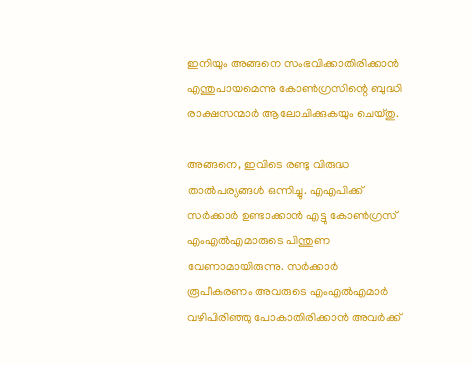ഇനിയും അങ്ങനെ സംഭവിക്കാതിരിക്കാന്‍ എന്തുപായമെന്നു കോണ്‍ഗ്രസിന്റെ ബുദ്ധി രാക്ഷസന്മാര്‍ ആലോചിക്കുകയും ചെയ്തു.

അങ്ങനെ, ഇവിടെ രണ്ടു വിരുദ്ധ താല്‍പര്യങ്ങള്‍ ഒന്നിച്ചു. എഎപിക്ക് സര്‍ക്കാര്‍ ഉണ്ടാക്കാന്‍ എട്ടു കോണ്‍ഗ്രസ് എംഎല്‍എമാരുടെ പിന്തുണ വേണാമായിരുന്നു. സര്‍ക്കാര്‍ രൂപീകരണം അവരുടെ എംഎല്‍എമാര്‍ വഴിപിരിഞ്ഞു പോകാതിരിക്കാന്‍ അവര്‍ക്ക്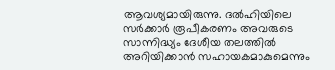ആവശ്യമായിരുന്നു. ദല്‍ഹിയിലെ സര്‍ക്കാര്‍ രൂപീകരണം അവരുടെ സാന്നിദ്ധ്യം ദേശീയ തലത്തില്‍ അറിയിക്കാന്‍ സഹായകമാകുമെന്നും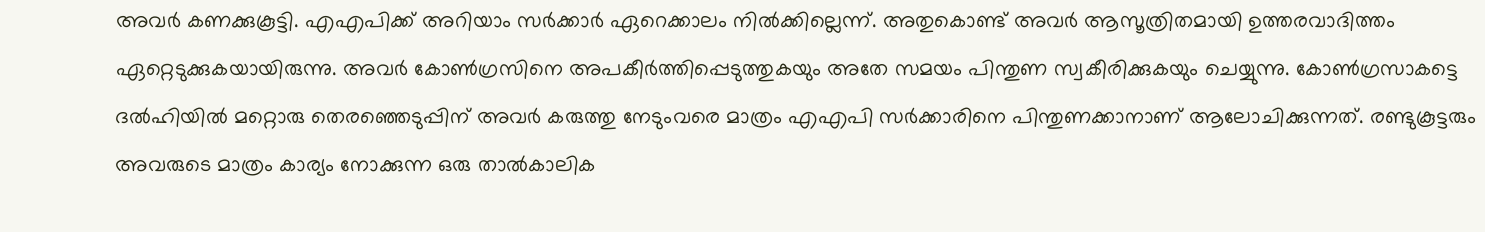അവര്‍ കണക്കുകൂട്ടി. എഎപിക്ക് അറിയാം സര്‍ക്കാര്‍ ഏറെക്കാലം നില്‍ക്കില്ലെന്ന്. അതുകൊണ്ട് അവര്‍ ആസൂത്രിതമായി ഉത്തരവാദിത്തം ഏറ്റെടുക്കുകയായിരുന്നു. അവര്‍ കോണ്‍ഗ്രസിനെ അപകീര്‍ത്തിപ്പെടുത്തുകയും അതേ സമയം പിന്തുണ സ്വകീരിക്കുകയും ചെയ്യുന്നു. കോണ്‍ഗ്രസാകട്ടെ ദല്‍ഹിയില്‍ മറ്റൊരു തെരഞ്ഞെടുപ്പിന് അവര്‍ കരുത്തു നേടുംവരെ മാത്രം എഎപി സര്‍ക്കാരിനെ പിന്തുണക്കാനാണ് ആലോചിക്കുന്നത്. രണ്ടുകൂട്ടരും അവരുടെ മാത്രം കാര്യം നോക്കുന്ന ഒരു താല്‍കാലിക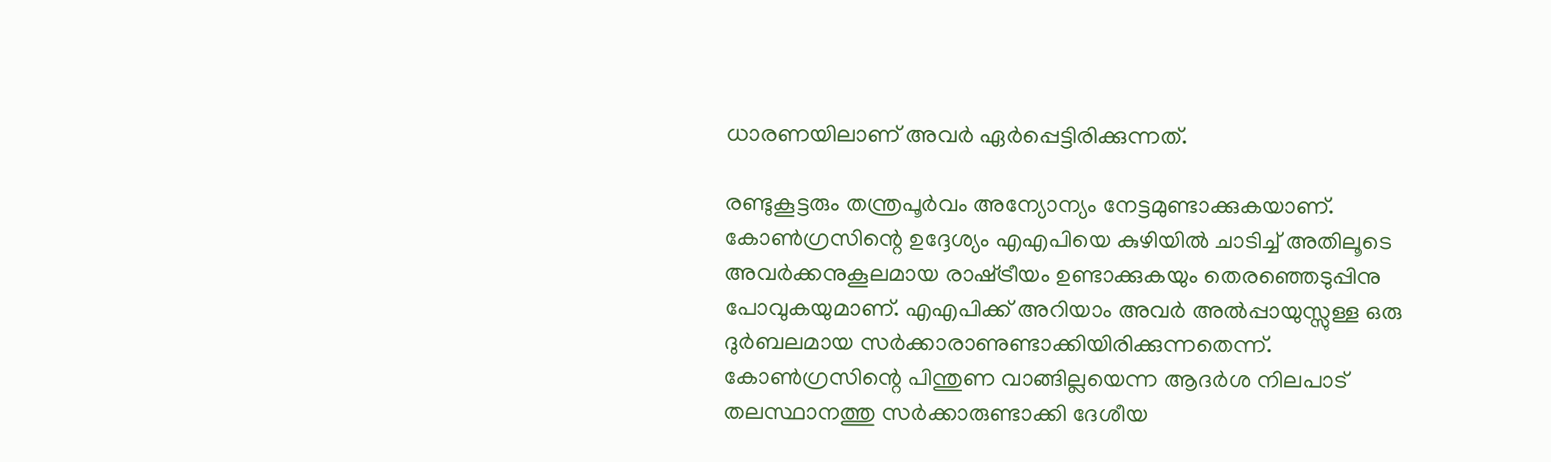ധാരണയിലാണ് അവര്‍ ഏര്‍പ്പെട്ടിരിക്കുന്നത്.

രണ്ടുകൂട്ടരും തന്ത്രപൂര്‍വം അന്യോന്യം നേട്ടമുണ്ടാക്കുകയാണ്. കോണ്‍ഗ്രസിന്റെ ഉദ്ദേശ്യം എഎപിയെ കുഴിയില്‍ ചാടിച്ച് അതിലൂടെ അവര്‍ക്കനുകൂലമായ രാഷ്‌ട്രീയം ഉണ്ടാക്കുകയും തെരഞ്ഞെടുപ്പിനു പോവുകയുമാണ്. എഎപിക്ക് അറിയാം അവര്‍ അല്‍പ്പായുസ്സുള്ള ഒരു ദുര്‍ബലമായ സര്‍ക്കാരാണുണ്ടാക്കിയിരിക്കുന്നതെന്ന്. കോണ്‍ഗ്രസിന്റെ പിന്തുണ വാങ്ങില്ലയെന്ന ആദര്‍ശ നിലപാട് തലസ്ഥാനത്തു സര്‍ക്കാരുണ്ടാക്കി ദേശീയ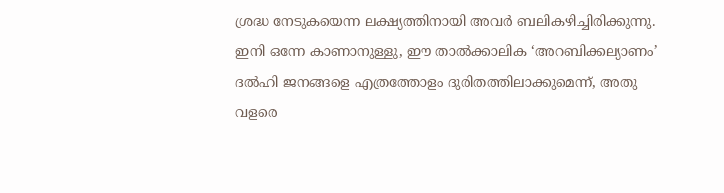ശ്രദ്ധ നേടുകയെന്ന ലക്ഷ്യത്തിനായി അവര്‍ ബലികഴിച്ചിരിക്കുന്നു. ഇനി ഒന്നേ കാണാനുള്ളു, ഈ താല്‍ക്കാലിക ‘അറബിക്കല്യാണം’ ദല്‍ഹി ജനങ്ങളെ എത്രത്തോളം ദുരിതത്തിലാക്കുമെന്ന്, അതു വളരെ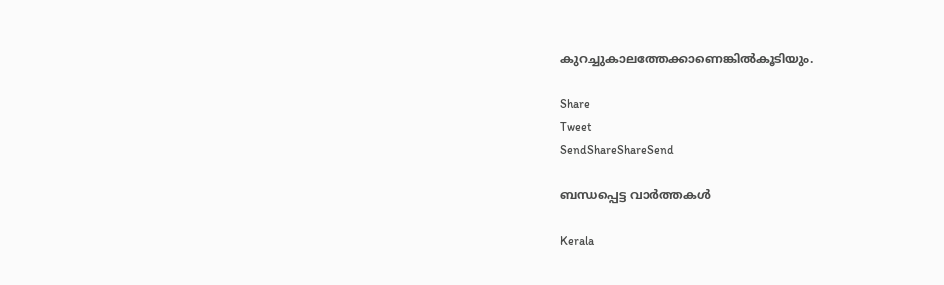കുറച്ചുകാലത്തേക്കാണെങ്കില്‍കൂടിയും.

Share
Tweet
SendShareShareSend

ബന്ധപ്പെട്ട വാര്‍ത്തകള്‍

Kerala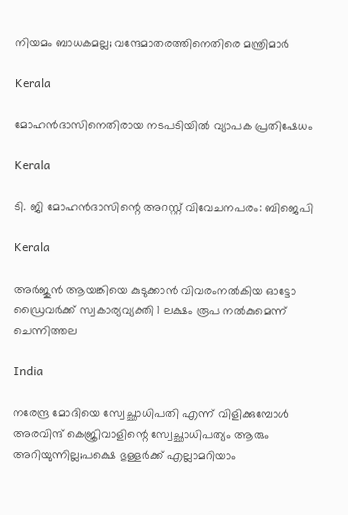നിയമം ബാധകമല്ല; വന്ദേമാതരത്തിനെതിരെ മന്ത്രിമാര്‍

Kerala

മോഹന്‍ദാസിനെതിരായ നടപടിയില്‍ വ്യാപക പ്രതിഷേധം

Kerala

ടി. ജി മോഹന്‍ദാസിന്റെ അറസ്റ്റ് വിവേചനപരം: ബിജെപി

Kerala

അര്‍ജുന്‍ ആയങ്കിയെ കുടുക്കാന്‍ വിവരംനല്‍കിയ ഓട്ടോ ഡ്രൈവര്‍ക്ക് സ്വകാര്യവ്യക്തി 1 ലക്ഷം രൂപ നല്‍കുമെന്ന് ചെന്നിത്തല

India

നരേന്ദ്ര മോദിയെ സ്വേച്ഛാധിപതി എന്ന് വിളിക്കുമ്പോൾ അരവിന്ദ് കെജ്രിവാളിന്റെ സ്വേച്ഛാധിപത്യം ആരും അറിയുന്നില്ല;പക്ഷെ ഭുള്ളര്‍ക്ക് എല്ലാമറിയാം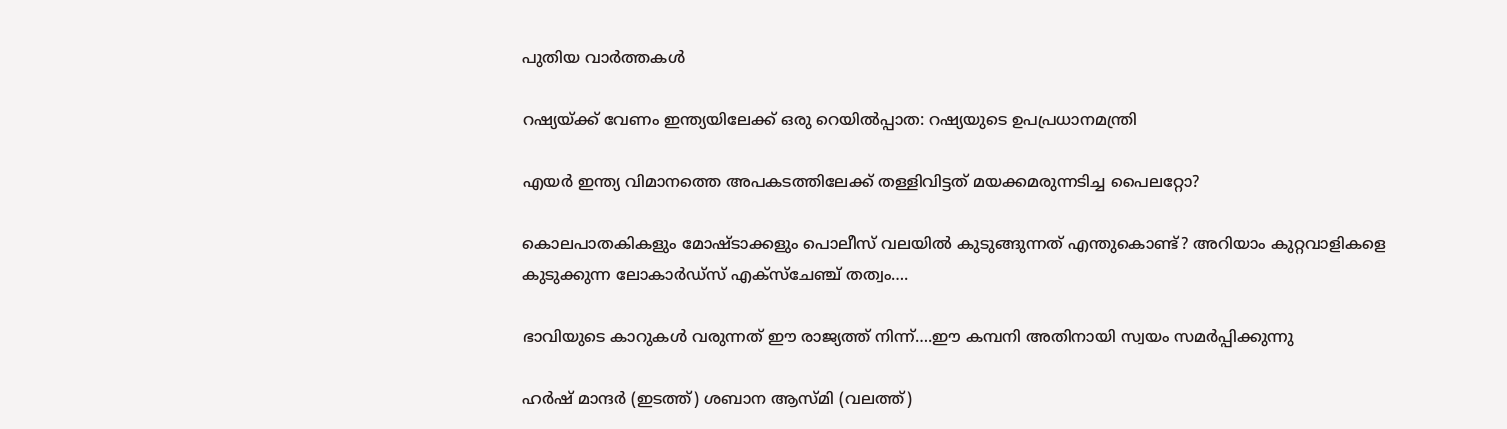പുതിയ വാര്‍ത്തകള്‍

റഷ്യയ്‌ക്ക് വേണം ഇന്ത്യയിലേക്ക് ഒരു റെയില്‍പ്പാത: റഷ്യയുടെ ഉപപ്രധാനമന്ത്രി

എ‍യര്‍ ഇന്ത്യ വിമാനത്തെ അപകടത്തിലേക്ക് തള്ളിവിട്ടത് മയക്കമരുന്നടിച്ച പൈലറ്റോ?

കൊലപാതകികളും മോഷ്ടാക്കളും പൊലീസ് വലയില്‍ കുടുങ്ങുന്നത് എന്തുകൊണ്ട്? അറിയാം കുറ്റവാളികളെ കുടുക്കുന്ന ലോകാര്‍ഡ്സ് എക്സ്ചേഞ്ച് തത്വം….

ഭാവിയുടെ കാറുകള്‍ വരുന്നത് ഈ രാജ്യത്ത് നിന്ന്….ഈ കമ്പനി അതിനായി സ്വയം സമര്‍പ്പിക്കുന്നു

ഹര്‍ഷ് മാന്ദര്‍ (ഇടത്ത്) ശബാന ആസ്മി (വലത്ത്)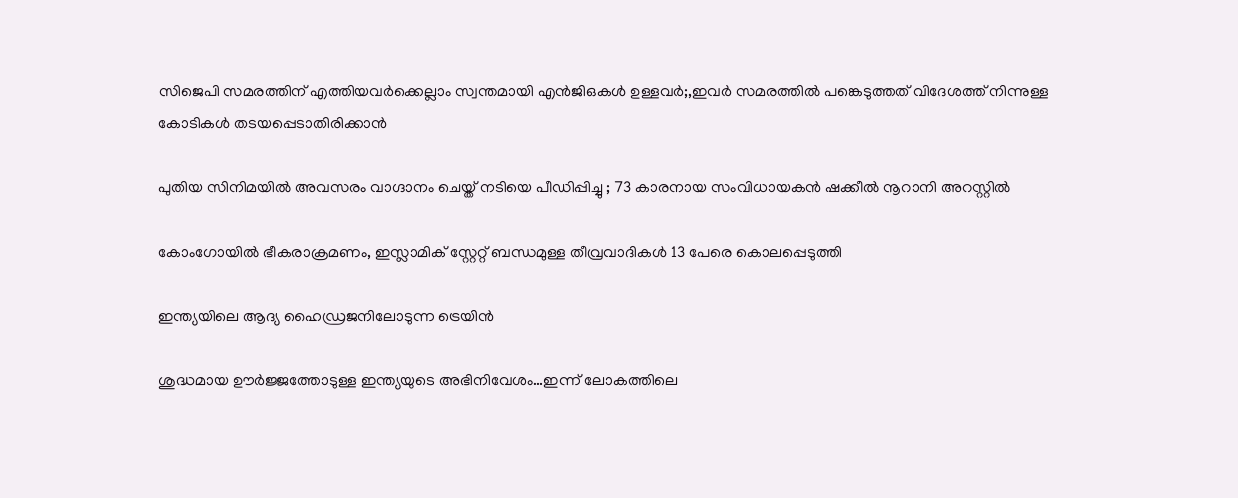സിജെപി സമരത്തിന് എത്തിയവര്‍ക്കെല്ലാം സ്വന്തമായി എന്‍ജിഒകള്‍ ഉള്ളവര്‍;,ഇവര്‍ സമരത്തില്‍ പങ്കെടുത്തത് വിദേശത്ത് നിന്നുള്ള കോടികള്‍ തടയപ്പെടാതിരിക്കാന്‍

പുതിയ സിനിമയിൽ അവസരം വാഗ്ദാനം ചെയ്ത് നടിയെ പീഡിപ്പിച്ചു ; 73 കാരനായ സംവിധായകൻ ഷക്കീൽ നൂറാനി അറസ്റ്റിൽ

കോംഗോയിൽ ഭീകരാക്രമണം, ഇസ്ലാമിക് സ്റ്റേറ്റ് ബന്ധമുള്ള തീവ്രവാദികൾ 13 പേരെ കൊലപ്പെടുത്തി

ഇന്ത്യയിലെ ആദ്യ ഹൈഡ്രജനിലോടുന്ന ട്രെയിന്‍

ശുദ്ധമായ ഊര്‍ജ്ജത്തോടുള്ള ഇന്ത്യയുടെ അഭിനിവേശം…ഇന്ന് ലോകത്തിലെ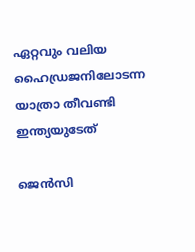ഏറ്റവും വലിയ ഹൈഡ്രജനിലോടന്ന യാത്രാ തീവണ്ടി ഇന്ത്യയുടേത്

ജെൻസി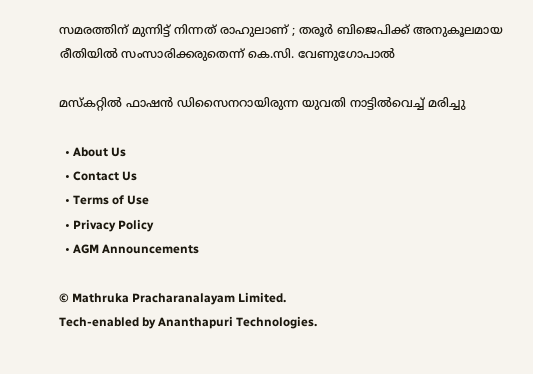സമരത്തിന് മുന്നിട്ട് നിന്നത് രാഹുലാണ് ; തരൂർ ബിജെപിക്ക് അനുകൂലമായ രീതിയിൽ സംസാരിക്കരുതെന്ന് കെ.സി. വേണുഗോപാൽ

മസ്കറ്റില്‍ ഫാഷന്‍ ഡിസൈനറായിരുന്ന യുവതി നാട്ടില്‍വെച്ച് മരിച്ചു

  • About Us
  • Contact Us
  • Terms of Use
  • Privacy Policy
  • AGM Announcements

© Mathruka Pracharanalayam Limited.
Tech-enabled by Ananthapuri Technologies.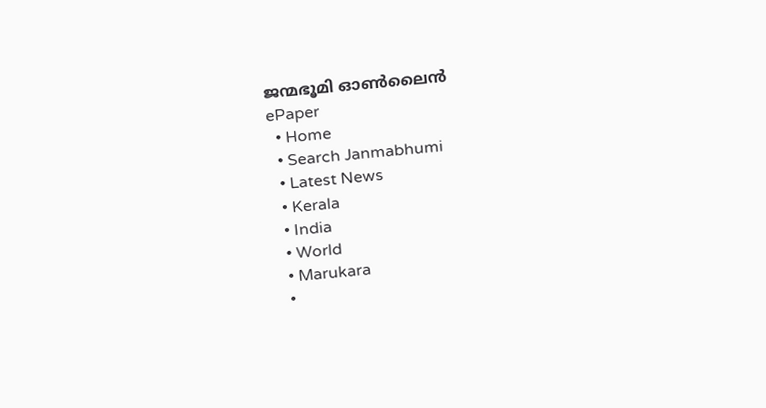ജന്മഭൂമി ഓണ്‍ലൈന്‍
ePaper
  • Home
  • Search Janmabhumi
  • Latest News
  • Kerala
  • India
  • World
  • Marukara
  •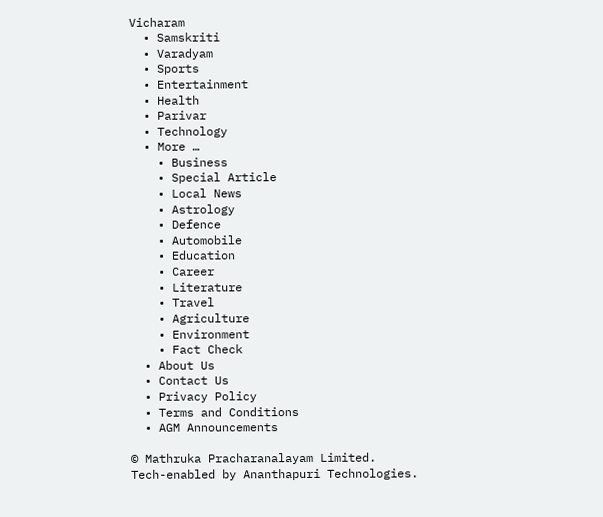Vicharam
  • Samskriti
  • Varadyam
  • Sports
  • Entertainment
  • Health
  • Parivar
  • Technology
  • More …
    • Business
    • Special Article
    • Local News
    • Astrology
    • Defence
    • Automobile
    • Education
    • Career
    • Literature
    • Travel
    • Agriculture
    • Environment
    • Fact Check
  • About Us
  • Contact Us
  • Privacy Policy
  • Terms and Conditions
  • AGM Announcements

© Mathruka Pracharanalayam Limited.
Tech-enabled by Ananthapuri Technologies.